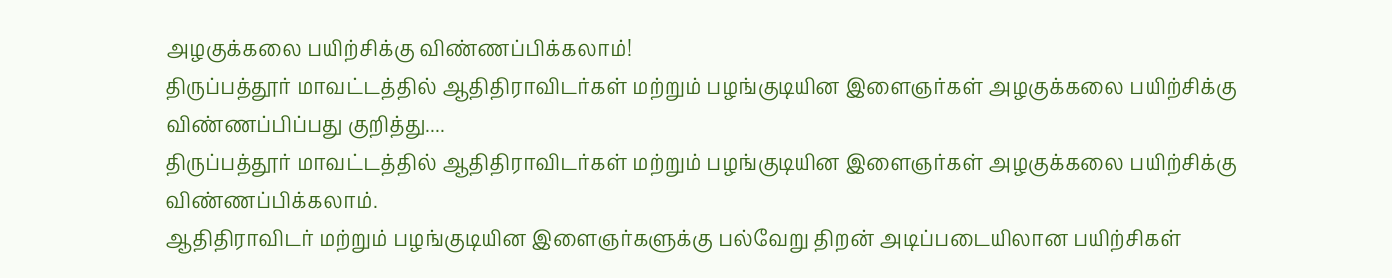அழகுக்கலை பயிற்சிக்கு விண்ணப்பிக்கலாம்!
திருப்பத்தூர் மாவட்டத்தில் ஆதிதிராவிடர்கள் மற்றும் பழங்குடியின இளைஞர்கள் அழகுக்கலை பயிற்சிக்கு விண்ணப்பிப்பது குறித்து....
திருப்பத்தூர் மாவட்டத்தில் ஆதிதிராவிடர்கள் மற்றும் பழங்குடியின இளைஞர்கள் அழகுக்கலை பயிற்சிக்கு விண்ணப்பிக்கலாம்.
ஆதிதிராவிடர் மற்றும் பழங்குடியின இளைஞர்களுக்கு பல்வேறு திறன் அடிப்படையிலான பயிற்சிகள்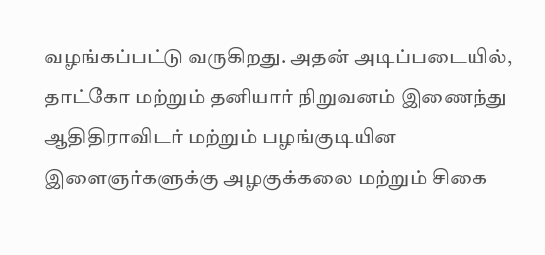வழங்கப்பட்டு வருகிறது. அதன் அடிப்படையில், தாட்கோ மற்றும் தனியார் நிறுவனம் இணைந்து ஆதிதிராவிடர் மற்றும் பழங்குடியின இளைஞர்களுக்கு அழகுக்கலை மற்றும் சிகை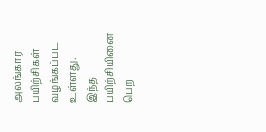அலங்கார பயிற்சிகள் வழங்கப்பட உள்ளது.
இந்த பயிற்சியினை பெற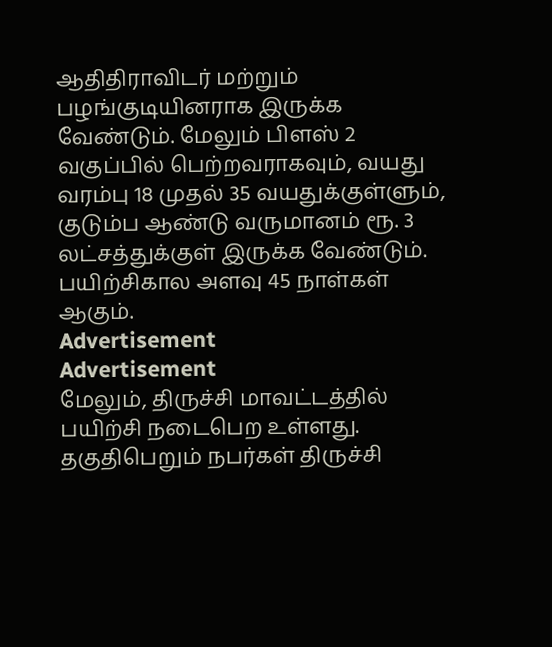ஆதிதிராவிடர் மற்றும் பழங்குடியினராக இருக்க வேண்டும். மேலும் பிளஸ் 2 வகுப்பில் பெற்றவராகவும், வயது வரம்பு 18 முதல் 35 வயதுக்குள்ளும், குடும்ப ஆண்டு வருமானம் ரூ. 3 லட்சத்துக்குள் இருக்க வேண்டும். பயிற்சிகால அளவு 45 நாள்கள் ஆகும்.
Advertisement
Advertisement
மேலும், திருச்சி மாவட்டத்தில் பயிற்சி நடைபெற உள்ளது. தகுதிபெறும் நபர்கள் திருச்சி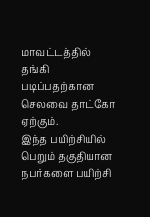மாவட்டத்தில் தங்கி படிப்பதற்கான செலவை தாட்கோ ஏற்கும்.
இந்த பயிற்சியில் பெறும் தகுதியான நபர்களை பயிற்சி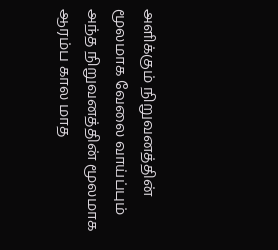அளிக்கும் நிறுவனத்தின் மூலமாக வேலை வாய்ப்பும் அந்த நிறுவனத்தின் மூலமாக ஆரம்ப கால மாத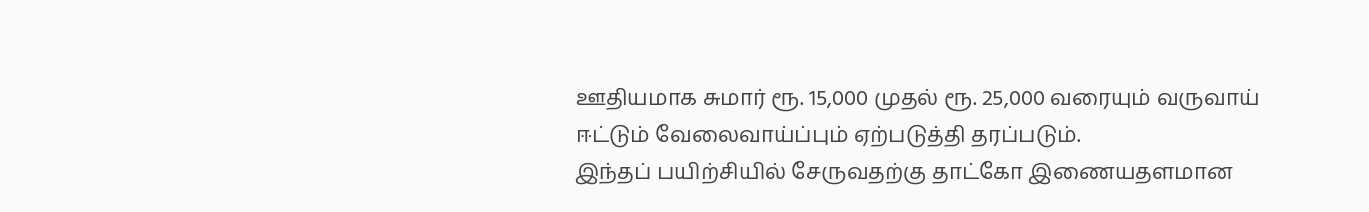ஊதியமாக சுமார் ரூ. 15,000 முதல் ரூ. 25,000 வரையும் வருவாய் ஈட்டும் வேலைவாய்ப்பும் ஏற்படுத்தி தரப்படும்.
இந்தப் பயிற்சியில் சேருவதற்கு தாட்கோ இணையதளமான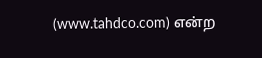(www.tahdco.com) என்ற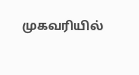முகவரியில்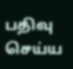பதிவு செய்ய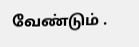வேண்டும் .